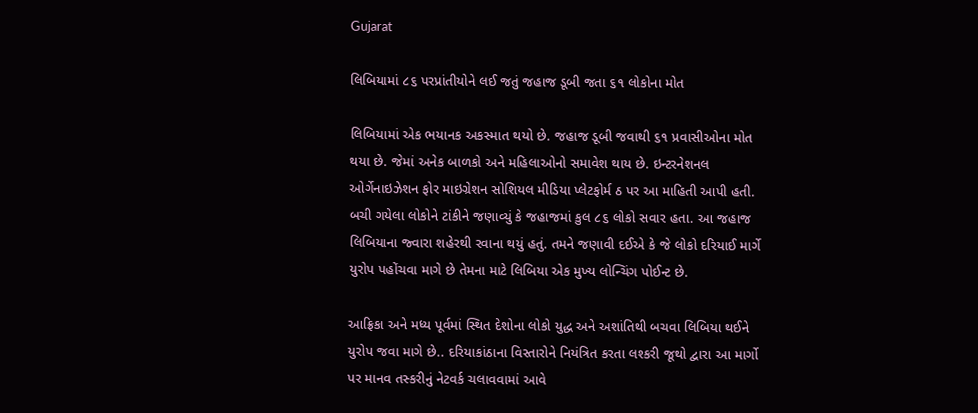Gujarat

લિબિયામાં ૮૬ પરપ્રાંતીયોને લઈ જતું જહાજ ડૂબી જતા ૬૧ લોકોના મોત

લિબિયામાં એક ભયાનક અકસ્માત થયો છે. જહાજ ડૂબી જવાથી ૬૧ પ્રવાસીઓના મોત થયા છે. જેમાં અનેક બાળકો અને મહિલાઓનો સમાવેશ થાય છે. ઇન્ટરનેશનલ ઓર્ગેનાઇઝેશન ફોર માઇગ્રેશન સોશિયલ મીડિયા પ્લેટફોર્મ ઠ પર આ માહિતી આપી હતી. બચી ગયેલા લોકોને ટાંકીને જણાવ્યું કે જહાજમાં કુલ ૮૬ લોકો સવાર હતા. આ જહાજ લિબિયાના જ્વારા શહેરથી રવાના થયું હતું. તમને જણાવી દઈએ કે જે લોકો દરિયાઈ માર્ગે યુરોપ પહોંચવા માગે છે તેમના માટે લિબિયા એક મુખ્ય લોન્ચિંગ પોઈન્ટ છે.

આફ્રિકા અને મધ્ય પૂર્વમાં સ્થિત દેશોના લોકો યુદ્ધ અને અશાંતિથી બચવા લિબિયા થઈને યુરોપ જવા માગે છે.. દરિયાકાંઠાના વિસ્તારોને નિયંત્રિત કરતા લશ્કરી જૂથો દ્વારા આ માર્ગો પર માનવ તસ્કરીનું નેટવર્ક ચલાવવામાં આવે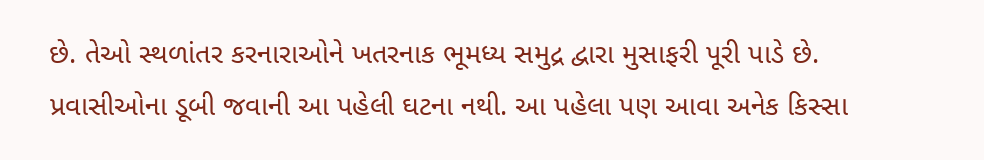છે. તેઓ સ્થળાંતર કરનારાઓને ખતરનાક ભૂમધ્ય સમુદ્ર દ્વારા મુસાફરી પૂરી પાડે છે. પ્રવાસીઓના ડૂબી જવાની આ પહેલી ઘટના નથી. આ પહેલા પણ આવા અનેક કિસ્સા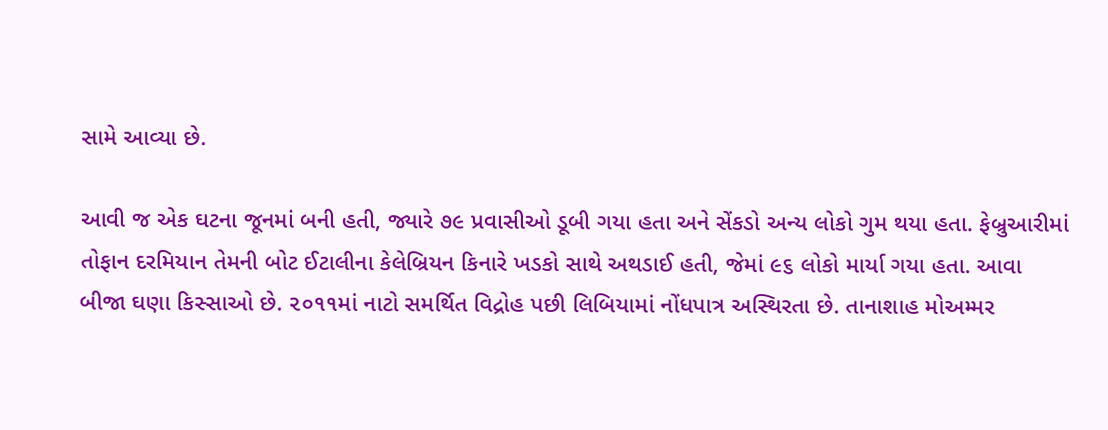સામે આવ્યા છે.

આવી જ એક ઘટના જૂનમાં બની હતી, જ્યારે ૭૯ પ્રવાસીઓ ડૂબી ગયા હતા અને સેંકડો અન્ય લોકો ગુમ થયા હતા. ફેબ્રુઆરીમાં તોફાન દરમિયાન તેમની બોટ ઈટાલીના કેલેબ્રિયન કિનારે ખડકો સાથે અથડાઈ હતી, જેમાં ૯૬ લોકો માર્યા ગયા હતા. આવા બીજા ઘણા કિસ્સાઓ છે. ૨૦૧૧માં નાટો સમર્થિત વિદ્રોહ પછી લિબિયામાં નોંધપાત્ર અસ્થિરતા છે. તાનાશાહ મોઅમ્મર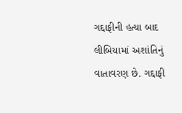ગદ્દાફીની હત્યા બાદ લીબિયામાં અશાંતિનું વાતાવરણ છે. ગદ્દાફી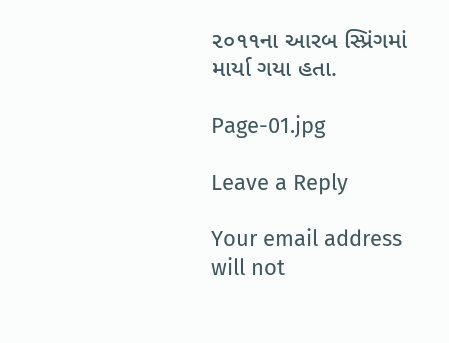૨૦૧૧ના આરબ સ્પ્રિંગમાં માર્યા ગયા હતા.

Page-01.jpg

Leave a Reply

Your email address will not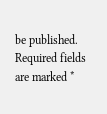be published. Required fields are marked *